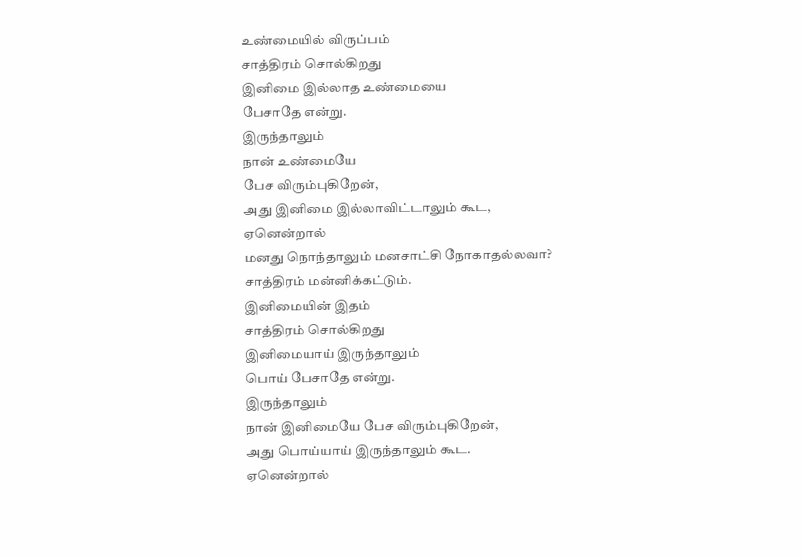உண்மையில் விருப்பம்
சாத்திரம் சொல்கிறது
இனிமை இல்லாத உண்மையை
பேசாதே என்று.
இருந்தாலும்
நான் உண்மையே
பேச விரும்புகிறேன்,
அது இனிமை இல்லாவிட்டாலும் கூட,
ஏனென்றால்
மனது நொந்தாலும் மனசாட்சி நோகாதல்லவா?
சாத்திரம் மன்னிக்கட்டும்.
இனிமையின் இதம்
சாத்திரம் சொல்கிறது
இனிமையாய் இருந்தாலும்
பொய் பேசாதே என்று.
இருந்தாலும்
நான் இனிமையே பேச விரும்புகிறேன்,
அது பொய்யாய் இருந்தாலும் கூட.
ஏனென்றால்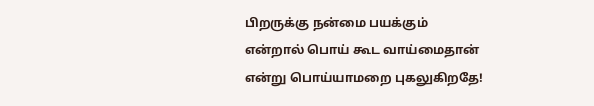பிறருக்கு நன்மை பயக்கும்
என்றால் பொய் கூட வாய்மைதான்
என்று பொய்யாமறை புகலுகிறதே!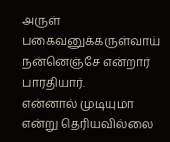அருள்
பகைவனுக்கருள்வாய் நன்னெஞ்சே என்றார் பாரதியார்.
என்னால் முடியுமா என்று தெரியவில்லை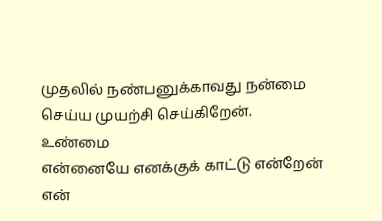முதலில் நண்பனுக்காவது நன்மை செய்ய முயற்சி செய்கிறேன்.
உண்மை
என்னையே எனக்குக் காட்டு என்றேன்
என்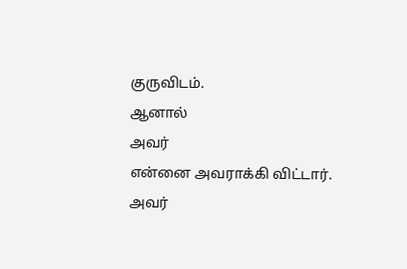குருவிடம்.
ஆனால்
அவர்
என்னை அவராக்கி விட்டார்.
அவர்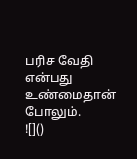பரிச வேதி என்பது உண்மைதான் போலும்.
![]()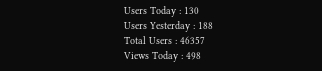Users Today : 130
Users Yesterday : 188
Total Users : 46357
Views Today : 498